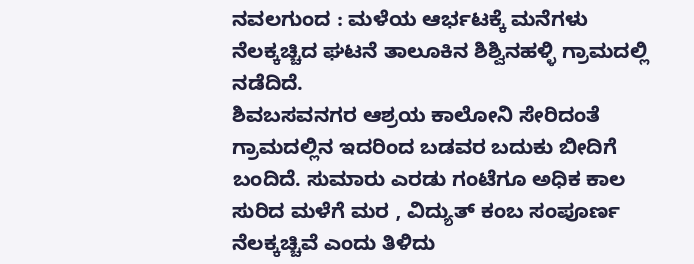ನವಲಗುಂದ : ಮಳೆಯ ಆರ್ಭಟಕ್ಕೆ ಮನೆಗಳು ನೆಲಕ್ಕಚ್ಚಿದ ಘಟನೆ ತಾಲೂಕಿನ ಶಿಶ್ವಿನಹಳ್ಳಿ ಗ್ರಾಮದಲ್ಲಿ ನಡೆದಿದೆ.
ಶಿವಬಸವನಗರ ಆಶ್ರಯ ಕಾಲೋನಿ ಸೇರಿದಂತೆ ಗ್ರಾಮದಲ್ಲಿನ ಇದರಿಂದ ಬಡವರ ಬದುಕು ಬೀದಿಗೆ ಬಂದಿದೆ. ಸುಮಾರು ಎರಡು ಗಂಟೆಗೂ ಅಧಿಕ ಕಾಲ ಸುರಿದ ಮಳೆಗೆ ಮರ , ವಿದ್ಯುತ್ ಕಂಬ ಸಂಪೂರ್ಣ ನೆಲಕ್ಕಚ್ಚಿವೆ ಎಂದು ತಿಳಿದು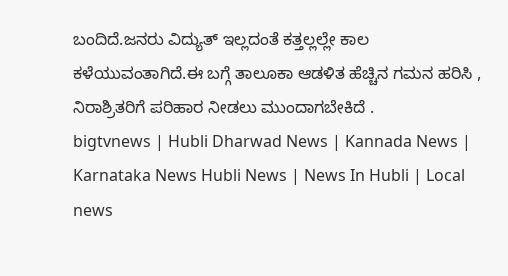ಬಂದಿದೆ.ಜನರು ವಿದ್ಯುತ್ ಇಲ್ಲದಂತೆ ಕತ್ತಲ್ಲಲ್ಲೇ ಕಾಲ ಕಳೆಯುವಂತಾಗಿದೆ.ಈ ಬಗ್ಗೆ ತಾಲೂಕಾ ಆಡಳಿತ ಹೆಚ್ಚಿನ ಗಮನ ಹರಿಸಿ , ನಿರಾಶ್ರಿತರಿಗೆ ಪರಿಹಾರ ನೀಡಲು ಮುಂದಾಗಬೇಕಿದೆ .
bigtvnews | Hubli Dharwad News | Kannada News | Karnataka News Hubli News | News In Hubli | Local news